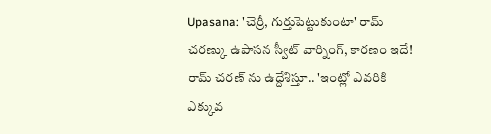Upasana: 'చెర్రీ, గుర్తుపెట్టుకుంటా' రామ్ చరణ్కు ఉపాసన స్వీట్ వార్నింగ్, కారణం ఇదే!
రామ్ చరణ్ ను ఉద్దేశిస్తూ.. 'ఇంట్లో ఎవరికి ఎక్కువ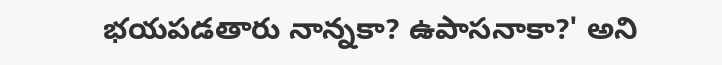భయపడతారు నాన్నకా? ఉపాసనాకా?' అని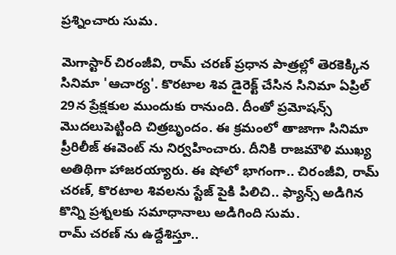ప్రశ్నించారు సుమ.

మెగాస్టార్ చిరంజీవి, రామ్ చరణ్ ప్రధాన పాత్రల్లో తెరకెక్కిన సినిమా 'ఆచార్య'. కొరటాల శివ డైరెక్ట్ చేసిన సినిమా ఏప్రిల్ 29న ప్రేక్షకుల ముందుకు రానుంది. దీంతో ప్రమోషన్స్ మొదలుపెట్టింది చిత్రబృందం. ఈ క్రమంలో తాజాగా సినిమా ప్రీరిలీజ్ ఈవెంట్ ను నిర్వహించారు. దీనికి రాజమౌళి ముఖ్య అతిథిగా హాజరయ్యారు. ఈ షోలో భాగంగా.. చిరంజీవి, రామ్ చరణ్, కొరటాల శివలను స్టేజ్ పైకి పిలిచి.. ఫ్యాన్స్ అడిగిన కొన్ని ప్రశ్నలకు సమాధానాలు అడిగింది సుమ.
రామ్ చరణ్ ను ఉద్దేశిస్తూ..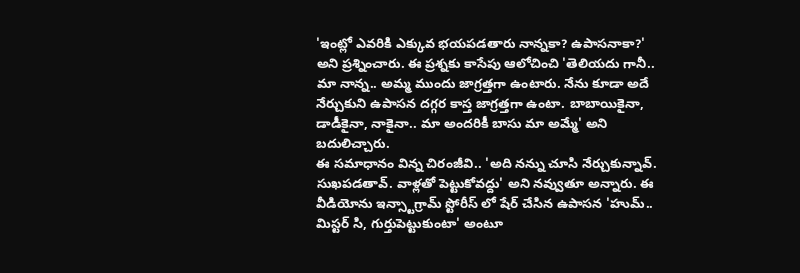'ఇంట్లో ఎవరికి ఎక్కువ భయపడతారు నాన్నకా? ఉపాసనాకా?' అని ప్రశ్నించారు. ఈ ప్రశ్నకు కాసేపు ఆలోచించి 'తెలియదు గానీ.. మా నాన్న.. అమ్మ ముందు జాగ్రత్తగా ఉంటారు. నేను కూడా అదే నేర్చుకుని ఉపాసన దగ్గర కాస్త జాగ్రత్తగా ఉంటా. బాబాయికైనా, డాడీకైనా, నాకైనా.. మా అందరికీ బాసు మా అమ్మే' అని బదులిచ్చారు.
ఈ సమాధానం విన్న చిరంజీవి.. 'అది నన్ను చూసి నేర్చుకున్నావ్. సుఖపడతావ్. వాళ్లతో పెట్టుకోవద్దు' అని నవ్వుతూ అన్నారు. ఈ వీడియోను ఇన్స్టాగ్రామ్ స్టోరీస్ లో షేర్ చేసిన ఉపాసన 'హుమ్.. మిస్టర్ సి, గుర్తుపెట్టుకుంటా' అంటూ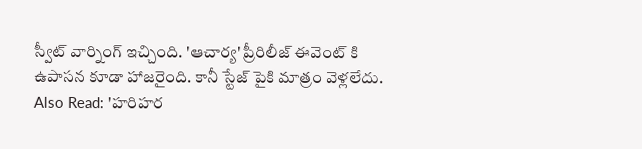స్వీట్ వార్నింగ్ ఇచ్చింది. 'ఆచార్య' ప్రీరిలీజ్ ఈవెంట్ కి ఉపాసన కూడా హాజరైంది. కానీ స్టేజ్ పైకి మాత్రం వెళ్లలేదు.
Also Read: 'హరిహర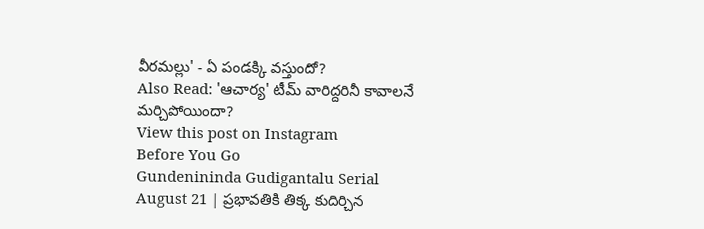వీరమల్లు' - ఏ పండక్కి వస్తుందో?
Also Read: 'ఆచార్య' టీమ్ వారిద్దరినీ కావాలనే మర్చిపోయిందా?
View this post on Instagram
Before You Go
Gundenininda Gudigantalu Serial August 21 | ప్రభావతికి తిక్క కుదిర్చిన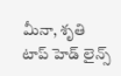మీనా, శృతి
టాప్ హెడ్ లైన్స్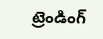ట్రెండింగ్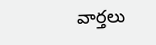వార్తలు